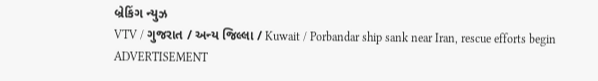બ્રેકિંગ ન્યુઝ
VTV / ગુજરાત / અન્ય જિલ્લા / Kuwait / Porbandar ship sank near Iran, rescue efforts begin
ADVERTISEMENT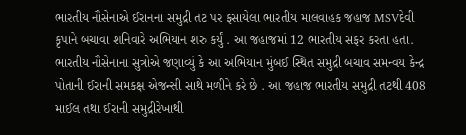ભારતીય નૌસેનાએ ઈરાનના સમુદ્રી તટ પર ફસાયેલા ભારતીય માલવાહક જહાજ MSVદેવી કૃપાને બચાવા શનિવારે અભિયાન શરુ કર્યું . આ જહાજમાં 12 ભારતીય સફર કરતા હતા.
ભારતીય નૌસેનાના સુત્રોએ જણાવ્યું કે આ અભિયાન મુંબઈ સ્થિત સમુદ્રી બચાવ સમન્વય કેન્દ્ર પોતાની ઈરાની સમકક્ષ એજન્સી સાથે મળીને કરે છે . આ જહાજ ભારતીય સમુદ્રી તટથી 408 માઈલ તથા ઈરાની સમુદ્રીરેખાથી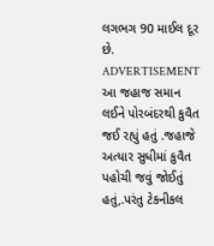લગભગ 90 માઈલ દૂર છે.
ADVERTISEMENT
આ જહાજ સમાન લઈને પોરબંદરથી કુવૈત જઈ રહ્યું હતું .જહાજે અત્યાર સુધીમાં કુવૈત પહોચી જવું જોઈતું હતું,.પરંતુ ટેકનીકલ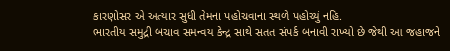કારણોસર એ અત્યાર સુધી તેમના પહોચવાના સ્થળે પહોચ્યું નહિ.
ભારતીય સમુદ્રી બચાવ સમન્વય કેન્દ્ર સાથે સતત સંપર્ક બનાવી રાખ્યો છે જેથી આ જહાજને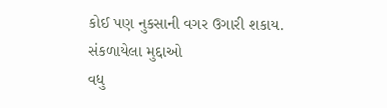કોઈ પણ નુકસાની વગર ઉગારી શકાય.
સંકળાયેલા મુદ્દાઓ
વધુ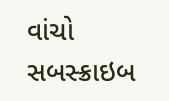વાંચો
સબસ્ક્રાઇબ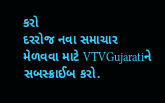કરો
દરરોજ નવા સમાચાર મેળવવા માટે VTVGujaratiને સબસ્ક્રાઈબ કરો.